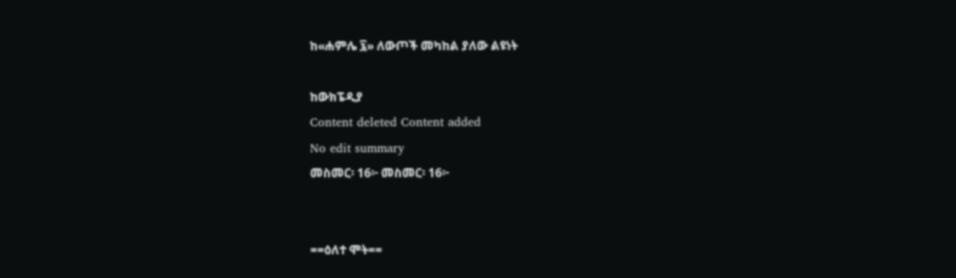ከ«ሐምሌ ፯» ለውጦች መካከል ያለው ልዩነት

ከውክፔዲያ
Content deleted Content added
No edit summary
መስመር፡ 16፦ መስመር፡ 16፦


==ዕለተ ሞት==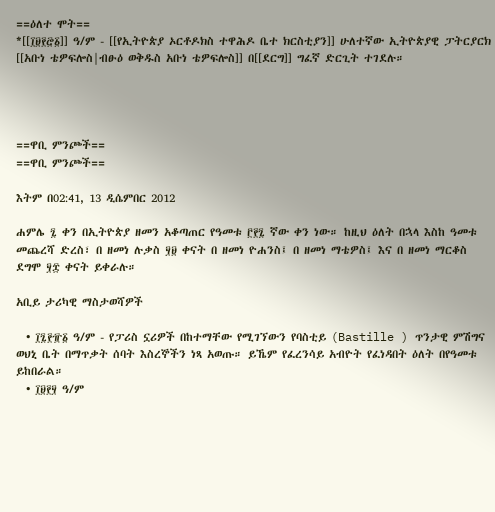==ዕለተ ሞት==
*[[፲፱፻፸፩]] ዓ/ም - [[የኢትዮጵያ ኦርቶዶክስ ተዋሕዶ ቤተ ክርስቲያን]] ሁለተኛው ኢትዮጵያዊ ፓትርያርክ [[አቡነ ቴዎፍሎስ|ብፁዕ ወቅዱስ አቡነ ቴዎፍሎስ]] በ[[ደርግ]] ግፈኛ ድርጊት ተገደሉ።




==ዋቢ ምንጮች==
==ዋቢ ምንጮች==

እትም በ02:41, 13 ዲሴምበር 2012

ሐምሌ ፯ ቀን በኢትዮጵያ ዘመን አቆጣጠር የዓመቱ ፫፻፯ ኛው ቀን ነው። ከዚህ ዕለት በኋላ እስከ ዓመቱ መጨረሻ ድረስ፣ በ ዘመነ ሉቃስ ፶፱ ቀናት በ ዘመነ ዮሐንስ፤ በ ዘመነ ማቴዎስ፤ እና በ ዘመነ ማርቆስ ደግሞ ፶፰ ቀናት ይቀራሉ።

አቢይ ታሪካዊ ማስታወሻዎች

  • ፲፯፻፹፩ ዓ/ም - የፓሪስ ኗሪዎች በከተማቸው የሚገኘውን የባስቲይ (Bastille ) ጥንታዊ ምሽግና ወህኒ ቤት በማጥቃት ሰባት እስረኞችን ነጻ አወጡ። ይኼም የፈረንሳይ አብዮት የፈነዳበት ዕለት በየዓመቱ ይከበራል።
  • ፲፱፻፶ ዓ/ም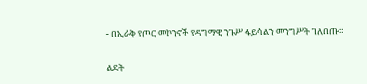- በኢራቅ የጦር መኮንኖች የዳግማዊ ንጉሥ ፋይሳልን መንግሥት ገለበጡ።

ልደት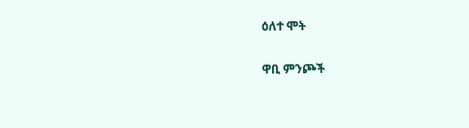ዕለተ ሞት

ዋቢ ምንጮች